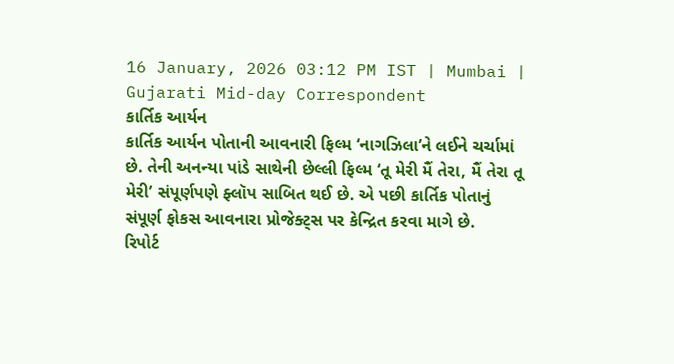16 January, 2026 03:12 PM IST | Mumbai | Gujarati Mid-day Correspondent
કાર્તિક આર્યન
કાર્તિક આર્યન પોતાની આવનારી ફિલ્મ ‘નાગઝિલા’ને લઈને ચર્ચામાં છે. તેની અનન્યા પાંડે સાથેની છેલ્લી ફિલ્મ ‘તૂ મેરી મૈં તેરા, મૈં તેરા તૂ મેરી’ સંપૂર્ણપણે ફ્લૉપ સાબિત થઈ છે. એ પછી કાર્તિક પોતાનું સંપૂર્ણ ફોકસ આવનારા પ્રોજેક્ટ્સ પર કેન્દ્રિત કરવા માગે છે.
રિપોર્ટ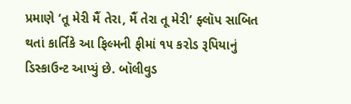પ્રમાણે ‘તૂ મેરી મૈં તેરા, મૈં તેરા તૂ મેરી’ ફ્લૉપ સાબિત થતાં કાર્તિકે આ ફિલ્મની ફીમાં ૧૫ કરોડ રૂપિયાનું ડિસ્કાઉન્ટ આપ્યું છે. બૉલીવુડ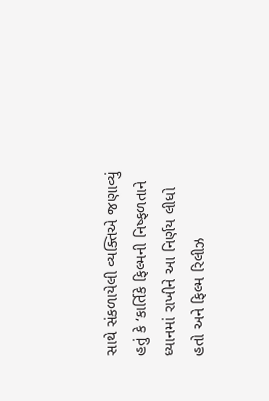સાથે સંકળાયેલી વ્યક્તિએ જણાવ્યું હતું કે ‘કાર્તિકે ફિલ્મની નિષ્ફળતાને ધ્યાનમાં રાખીને આ નિર્ણય લીધો હતો અને ફિલ્મ રિલીઝ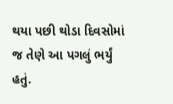થયા પછી થોડા દિવસોમાં જ તેણે આ પગલું ભર્યું હતું.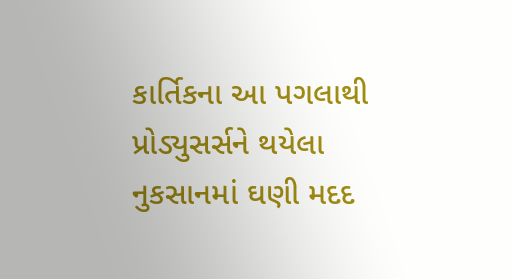કાર્તિકના આ પગલાથી પ્રોડ્યુસર્સને થયેલા નુકસાનમાં ઘણી મદદ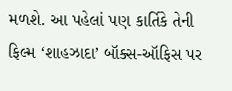મળશે. આ પહેલાં પણ કાર્તિકે તેની ફિલ્મ ‘શાહઝાદા’ બૉક્સ-ઑફિસ પર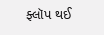ફ્લૉપ થઈ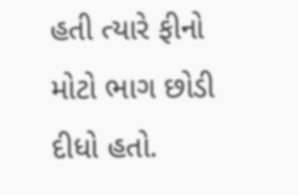હતી ત્યારે ફીનો મોટો ભાગ છોડી દીધો હતો.